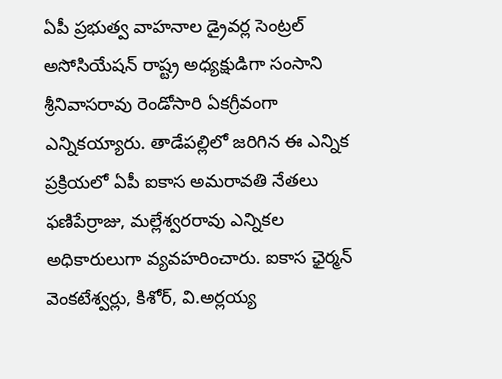ఏపీ ప్రభుత్వ వాహనాల డ్రైవర్ల సెంట్రల్ అసోసియేషన్ రాష్ట్ర అధ్యక్షుడిగా సంసాని శ్రీనివాసరావు రెండోసారి ఏకగ్రీవంగా ఎన్నికయ్యారు. తాడేపల్లిలో జరిగిన ఈ ఎన్నిక ప్రక్రియలో ఏపీ ఐకాస అమరావతి నేతలు ఫణిపేర్రాజు, మల్లేశ్వరరావు ఎన్నికల అధికారులుగా వ్యవహరించారు. ఐకాస ఛైర్మన్ వెంకటేశ్వర్లు, కిశోర్, వి.అర్లయ్య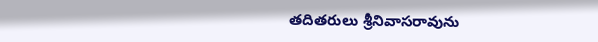తదితరులు శ్రీనివాసరావును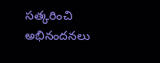సత్కరించి అభినందనలు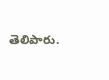తెలిపారు.